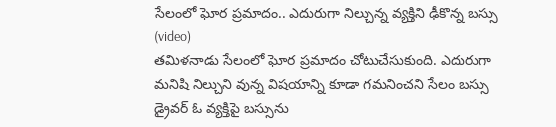సేలంలో ఘోర ప్రమాదం.. ఎదురుగా నిల్చున్న వ్యక్తిని ఢీకొన్న బస్సు (video)
తమిళనాడు సేలంలో ఘోర ప్రమాదం చోటుచేసుకుంది. ఎదురుగా మనిషి నిల్చుని వున్న విషయాన్ని కూడా గమనించని సేలం బస్సు డ్రైవర్ ఓ వ్యక్తిపై బస్సును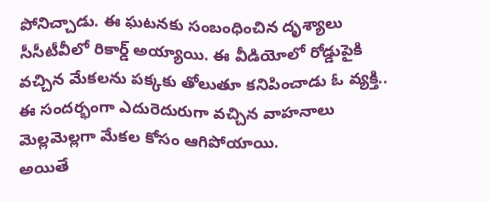పోనిచ్చాడు. ఈ ఘటనకు సంబంధించిన దృశ్యాలు సీసీటీవీలో రికార్డ్ అయ్యాయి. ఈ వీడియోలో రోడ్డుపైకి వచ్చిన మేకలను పక్కకు తోలుతూ కనిపించాడు ఓ వ్యక్తి.. ఈ సందర్భంగా ఎదురెదురుగా వచ్చిన వాహనాలు మెల్లమెల్లగా మేకల కోసం ఆగిపోయాయి.
అయితే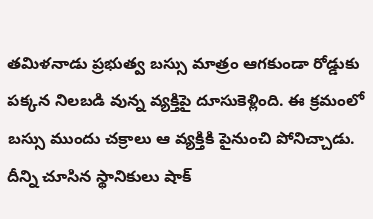తమిళనాడు ప్రభుత్వ బస్సు మాత్రం ఆగకుండా రోడ్డుకు పక్కన నిలబడి వున్న వ్యక్తిపై దూసుకెళ్లింది. ఈ క్రమంలో బస్సు ముందు చక్రాలు ఆ వ్యక్తికి పైనుంచి పోనిచ్చాడు. దీన్ని చూసిన స్థానికులు షాక్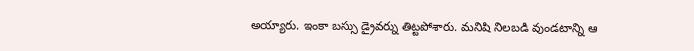అయ్యారు. ఇంకా బస్సు డ్రైవర్ను తిట్టపోశారు. మనిషి నిలబడి వుండటాన్ని ఆ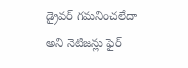డ్రైవర్ గమనించలేదా అని నెటిజన్లు ఫైర్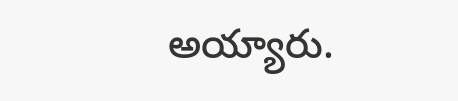అయ్యారు.